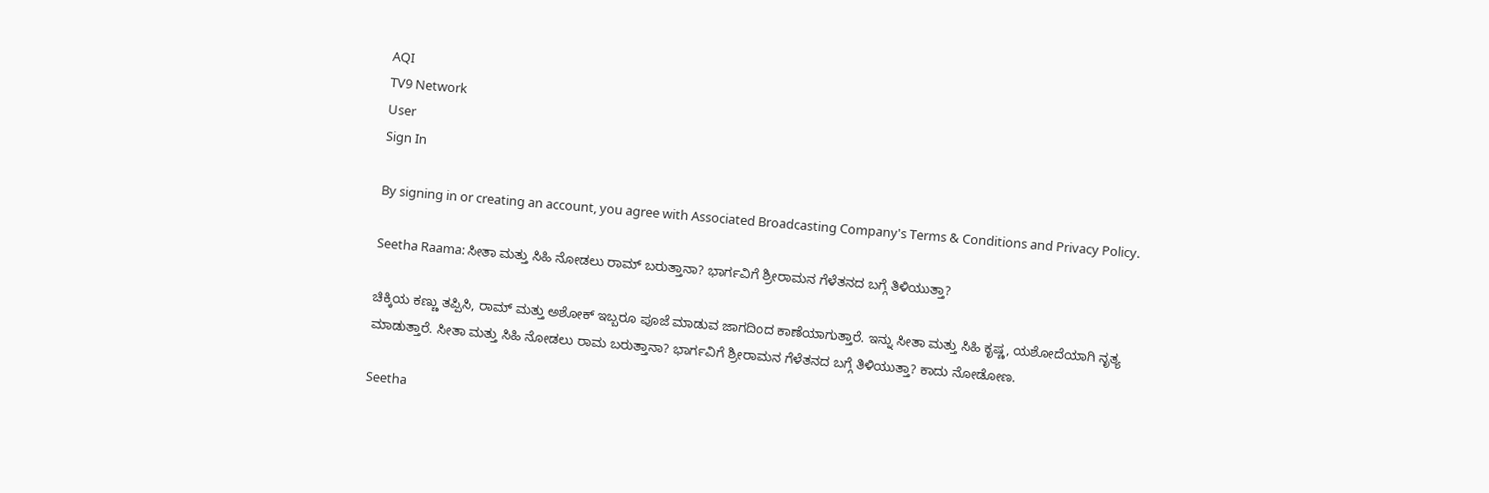AQI
TV9 Network
User
Sign In

By signing in or creating an account, you agree with Associated Broadcasting Company's Terms & Conditions and Privacy Policy.

Seetha Raama: ಸೀತಾ ಮತ್ತು ಸಿಹಿ ನೋಡಲು ರಾಮ್ ಬರುತ್ತಾನಾ? ಭಾರ್ಗವಿಗೆ ಶ್ರೀರಾಮನ ಗೆಳೆತನದ ಬಗ್ಗೆ ತಿಳಿಯುತ್ತಾ?

ಚಿಕ್ಕಿಯ ಕಣ್ಣು ತಪ್ಪಿಸಿ, ರಾಮ್ ಮತ್ತು ಅಶೋಕ್ ಇಬ್ಬರೂ ಪೂಜೆ ಮಾಡುವ ಜಾಗದಿಂದ ಕಾಣೆಯಾಗುತ್ತಾರೆ. ಇನ್ನು ಸೀತಾ ಮತ್ತು ಸಿಹಿ ಕೃಷ್ಣ, ಯಶೋದೆಯಾಗಿ ನೃತ್ಯ ಮಾಡುತ್ತಾರೆ. ಸೀತಾ ಮತ್ತು ಸಿಹಿ ನೋಡಲು ರಾಮ ಬರುತ್ತಾನಾ? ಭಾರ್ಗವಿಗೆ ಶ್ರೀರಾಮನ ಗೆಳೆತನದ ಬಗ್ಗೆ ತಿಳಿಯುತ್ತಾ? ಕಾದು ನೋಡೋಣ.

Seetha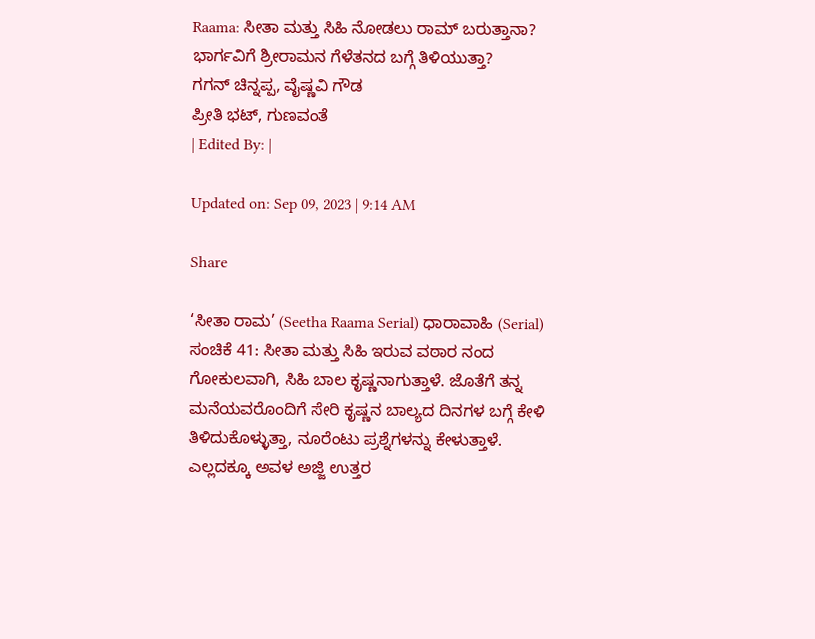Raama: ಸೀತಾ ಮತ್ತು ಸಿಹಿ ನೋಡಲು ರಾಮ್ ಬರುತ್ತಾನಾ? ಭಾರ್ಗವಿಗೆ ಶ್ರೀರಾಮನ ಗೆಳೆತನದ ಬಗ್ಗೆ ತಿಳಿಯುತ್ತಾ?
ಗಗನ್ ಚಿನ್ನಪ್ಪ, ವೈಷ್ಣವಿ ಗೌಡ
ಪ್ರೀತಿ ಭಟ್, ಗುಣವಂತೆ
| Edited By: |

Updated on: Sep 09, 2023 | 9:14 AM

Share

‘ಸೀತಾ ರಾಮ’ (Seetha Raama Serial) ಧಾರಾವಾಹಿ (Serial) ಸಂಚಿಕೆ 41: ಸೀತಾ ಮತ್ತು ಸಿಹಿ ಇರುವ ವಠಾರ ನಂದ ಗೋಕುಲವಾಗಿ, ಸಿಹಿ ಬಾಲ ಕೃಷ್ಣನಾಗುತ್ತಾಳೆ. ಜೊತೆಗೆ ತನ್ನ ಮನೆಯವರೊಂದಿಗೆ ಸೇರಿ ಕೃಷ್ಣನ ಬಾಲ್ಯದ ದಿನಗಳ ಬಗ್ಗೆ ಕೇಳಿ ತಿಳಿದುಕೊಳ್ಳುತ್ತಾ, ನೂರೆಂಟು ಪ್ರಶ್ನೆಗಳನ್ನು ಕೇಳುತ್ತಾಳೆ. ಎಲ್ಲದಕ್ಕೂ ಅವಳ ಅಜ್ಜಿ ಉತ್ತರ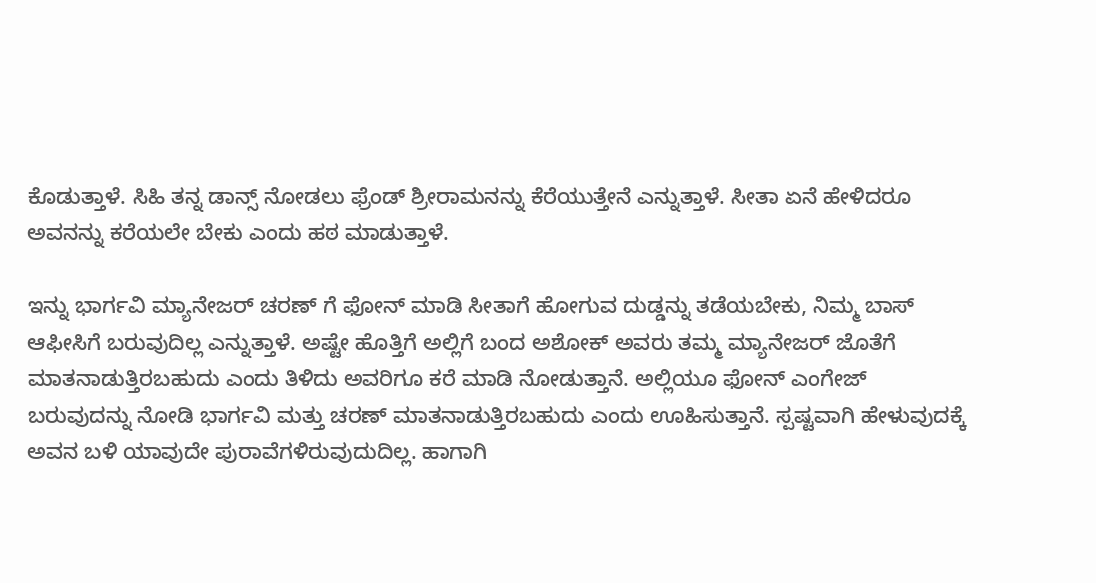ಕೊಡುತ್ತಾಳೆ. ಸಿಹಿ ತನ್ನ ಡಾನ್ಸ್ ನೋಡಲು ಫ್ರೆಂಡ್ ಶ್ರೀರಾಮನನ್ನು ಕೆರೆಯುತ್ತೇನೆ ಎನ್ನುತ್ತಾಳೆ. ಸೀತಾ ಏನೆ ಹೇಳಿದರೂ ಅವನನ್ನು ಕರೆಯಲೇ ಬೇಕು ಎಂದು ಹಠ ಮಾಡುತ್ತಾಳೆ.

ಇನ್ನು ಭಾರ್ಗವಿ ಮ್ಯಾನೇಜರ್ ಚರಣ್ ಗೆ ಫೋನ್ ಮಾಡಿ ಸೀತಾಗೆ ಹೋಗುವ ದುಡ್ಡನ್ನು ತಡೆಯಬೇಕು, ನಿಮ್ಮ ಬಾಸ್ ಆಫೀಸಿಗೆ ಬರುವುದಿಲ್ಲ ಎನ್ನುತ್ತಾಳೆ. ಅಷ್ಟೇ ಹೊತ್ತಿಗೆ ಅಲ್ಲಿಗೆ ಬಂದ ಅಶೋಕ್ ಅವರು ತಮ್ಮ ಮ್ಯಾನೇಜರ್ ಜೊತೆಗೆ ಮಾತನಾಡುತ್ತಿರಬಹುದು ಎಂದು ತಿಳಿದು ಅವರಿಗೂ ಕರೆ ಮಾಡಿ ನೋಡುತ್ತಾನೆ. ಅಲ್ಲಿಯೂ ಫೋನ್ ಎಂಗೇಜ್ ಬರುವುದನ್ನು ನೋಡಿ ಭಾರ್ಗವಿ ಮತ್ತು ಚರಣ್ ಮಾತನಾಡುತ್ತಿರಬಹುದು ಎಂದು ಊಹಿಸುತ್ತಾನೆ. ಸ್ಪಷ್ಟವಾಗಿ ಹೇಳುವುದಕ್ಕೆ ಅವನ ಬಳಿ ಯಾವುದೇ ಪುರಾವೆಗಳಿರುವುದುದಿಲ್ಲ. ಹಾಗಾಗಿ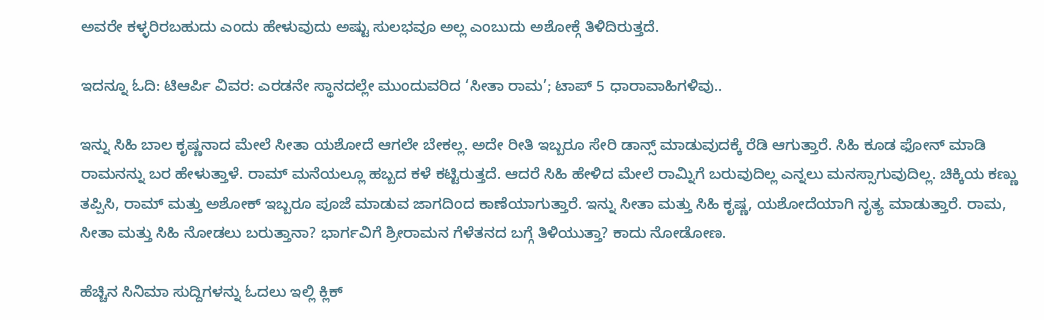ಅವರೇ ಕಳ್ಳರಿರಬಹುದು ಎಂದು ಹೇಳುವುದು ಅಷ್ಟು ಸುಲಭವೂ ಅಲ್ಲ ಎಂಬುದು ಅಶೋಕ್ಗೆ ತಿಳಿದಿರುತ್ತದೆ.

ಇದನ್ನೂ ಓದಿ: ಟಿಆರ್ಪಿ ವಿವರ: ಎರಡನೇ ಸ್ಥಾನದಲ್ಲೇ ಮುಂದುವರಿದ ‘ಸೀತಾ ರಾಮ’; ಟಾಪ್ 5 ಧಾರಾವಾಹಿಗಳಿವು..

ಇನ್ನು ಸಿಹಿ ಬಾಲ ಕೃಷ್ಣನಾದ ಮೇಲೆ ಸೀತಾ ಯಶೋದೆ ಆಗಲೇ ಬೇಕಲ್ಲ. ಅದೇ ರೀತಿ ಇಬ್ಬರೂ ಸೇರಿ ಡಾನ್ಸ್ ಮಾಡುವುದಕ್ಕೆ ರೆಡಿ ಆಗುತ್ತಾರೆ. ಸಿಹಿ ಕೂಡ ಫೋನ್ ಮಾಡಿ ರಾಮನನ್ನು ಬರ ಹೇಳುತ್ತಾಳೆ. ರಾಮ್ ಮನೆಯಲ್ಲೂ ಹಬ್ಬದ ಕಳೆ ಕಟ್ಟಿರುತ್ತದೆ. ಆದರೆ ಸಿಹಿ ಹೇಳಿದ ಮೇಲೆ ರಾಮ್ನಿಗೆ ಬರುವುದಿಲ್ಲ ಎನ್ನಲು ಮನಸ್ಸಾಗುವುದಿಲ್ಲ. ಚಿಕ್ಕಿಯ ಕಣ್ಣು ತಪ್ಪಿಸಿ, ರಾಮ್ ಮತ್ತು ಅಶೋಕ್ ಇಬ್ಬರೂ ಪೂಜೆ ಮಾಡುವ ಜಾಗದಿಂದ ಕಾಣೆಯಾಗುತ್ತಾರೆ. ಇನ್ನು ಸೀತಾ ಮತ್ತು ಸಿಹಿ ಕೃಷ್ಣ, ಯಶೋದೆಯಾಗಿ ನೃತ್ಯ ಮಾಡುತ್ತಾರೆ. ರಾಮ, ಸೀತಾ ಮತ್ತು ಸಿಹಿ ನೋಡಲು ಬರುತ್ತಾನಾ? ಭಾರ್ಗವಿಗೆ ಶ್ರೀರಾಮನ ಗೆಳೆತನದ ಬಗ್ಗೆ ತಿಳಿಯುತ್ತಾ? ಕಾದು ನೋಡೋಣ.

ಹೆಚ್ಚಿನ ಸಿನಿಮಾ ಸುದ್ದಿಗಳನ್ನು ಓದಲು ಇಲ್ಲಿ ಕ್ಲಿಕ್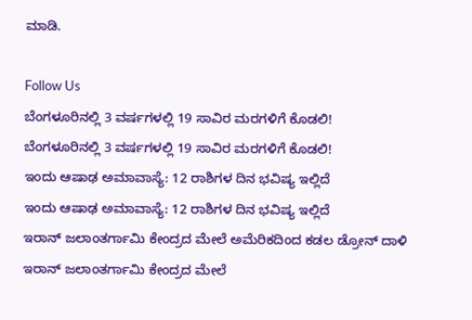ಮಾಡಿ.

Follow Us
ಬೆಂಗಳೂರಿನಲ್ಲಿ 3 ವರ್ಷಗಳಲ್ಲಿ 19 ಸಾವಿರ ಮರಗಳಿಗೆ ಕೊಡಲಿ!
ಬೆಂಗಳೂರಿನಲ್ಲಿ 3 ವರ್ಷಗಳಲ್ಲಿ 19 ಸಾವಿರ ಮರಗಳಿಗೆ ಕೊಡಲಿ!
ಇಂದು ಆಷಾಢ ಅಮಾವಾಸ್ಯೆ: 12 ರಾಶಿಗಳ ದಿನ ಭವಿಷ್ಯ ಇಲ್ಲಿದೆ
ಇಂದು ಆಷಾಢ ಅಮಾವಾಸ್ಯೆ: 12 ರಾಶಿಗಳ ದಿನ ಭವಿಷ್ಯ ಇಲ್ಲಿದೆ
ಇರಾನ್ ಜಲಾಂತರ್ಗಾಮಿ ಕೇಂದ್ರದ ಮೇಲೆ ಅಮೆರಿಕದಿಂದ ಕಡಲ ಡ್ರೋನ್ ದಾಳಿ
ಇರಾನ್ ಜಲಾಂತರ್ಗಾಮಿ ಕೇಂದ್ರದ ಮೇಲೆ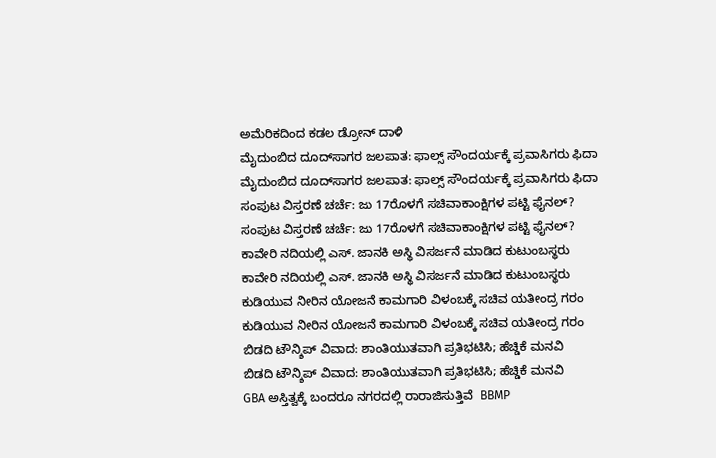ಅಮೆರಿಕದಿಂದ ಕಡಲ ಡ್ರೋನ್ ದಾಳಿ
ಮೈದುಂಬಿದ ದೂದ್‌ಸಾಗರ ಜಲಪಾತ: ಫಾಲ್ಸ್ ಸೌಂದರ್ಯಕ್ಕೆ ಪ್ರವಾಸಿಗರು ಫಿದಾ
ಮೈದುಂಬಿದ ದೂದ್‌ಸಾಗರ ಜಲಪಾತ: ಫಾಲ್ಸ್ ಸೌಂದರ್ಯಕ್ಕೆ ಪ್ರವಾಸಿಗರು ಫಿದಾ
ಸಂಪುಟ ವಿಸ್ತರಣೆ ಚರ್ಚೆ: ಜು 17ರೊಳಗೆ ಸಚಿವಾಕಾಂಕ್ಷಿಗಳ ಪಟ್ಟಿ ಫೈನಲ್?
ಸಂಪುಟ ವಿಸ್ತರಣೆ ಚರ್ಚೆ: ಜು 17ರೊಳಗೆ ಸಚಿವಾಕಾಂಕ್ಷಿಗಳ ಪಟ್ಟಿ ಫೈನಲ್?
ಕಾವೇರಿ ನದಿಯಲ್ಲಿ ಎಸ್. ಜಾನಕಿ ಅಸ್ಥಿ ವಿಸರ್ಜನೆ ಮಾಡಿದ ಕುಟುಂಬಸ್ಥರು
ಕಾವೇರಿ ನದಿಯಲ್ಲಿ ಎಸ್. ಜಾನಕಿ ಅಸ್ಥಿ ವಿಸರ್ಜನೆ ಮಾಡಿದ ಕುಟುಂಬಸ್ಥರು
ಕುಡಿಯುವ ನೀರಿನ ಯೋಜನೆ ಕಾಮಗಾರಿ ವಿಳಂಬಕ್ಕೆ ಸಚಿವ ಯತೀಂದ್ರ ಗರಂ
ಕುಡಿಯುವ ನೀರಿನ ಯೋಜನೆ ಕಾಮಗಾರಿ ವಿಳಂಬಕ್ಕೆ ಸಚಿವ ಯತೀಂದ್ರ ಗರಂ
ಬಿಡದಿ ಟೌನ್ಶಿಪ್ ವಿವಾದ: ಶಾಂತಿಯುತವಾಗಿ ಪ್ರತಿಭಟಿಸಿ; ಹೆಚ್ಡಿಕೆ ಮನವಿ
ಬಿಡದಿ ಟೌನ್ಶಿಪ್ ವಿವಾದ: ಶಾಂತಿಯುತವಾಗಿ ಪ್ರತಿಭಟಿಸಿ; ಹೆಚ್ಡಿಕೆ ಮನವಿ
GBA ಅಸ್ತಿತ್ವಕ್ಕೆ ಬಂದರೂ ನಗರದಲ್ಲಿ ರಾರಾಜಿಸುತ್ತಿವೆ  BBMP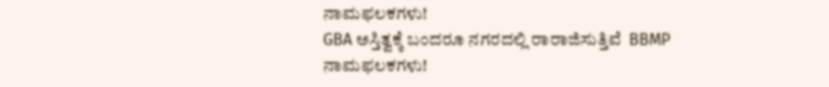ನಾಮಫಲಕಗಳು!
GBA ಅಸ್ತಿತ್ವಕ್ಕೆ ಬಂದರೂ ನಗರದಲ್ಲಿ ರಾರಾಜಿಸುತ್ತಿವೆ  BBMP ನಾಮಫಲಕಗಳು!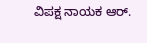ವಿಪಕ್ಷ ನಾಯಕ ಆರ್.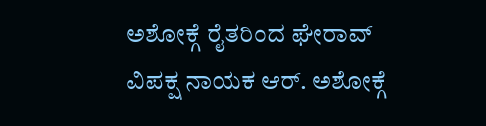ಅಶೋಕ್ಗೆ ರೈತರಿಂದ ಘೇರಾವ್
ವಿಪಕ್ಷ ನಾಯಕ ಆರ್. ಅಶೋಕ್ಗೆ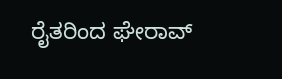ರೈತರಿಂದ ಘೇರಾವ್